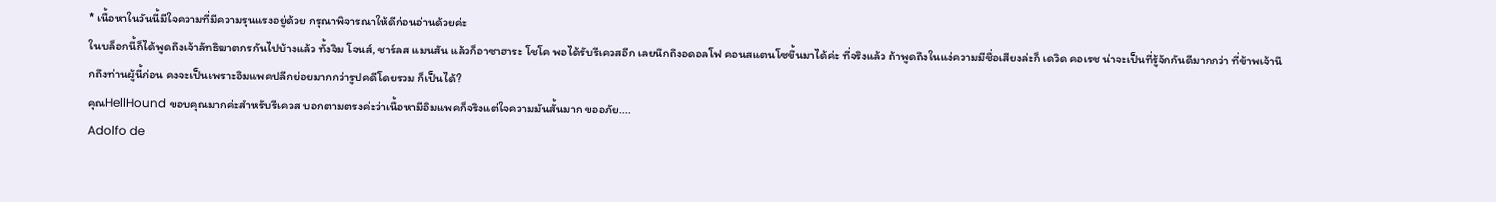* เนื้อหาในวันนี้มีใจความที่มีความรุนแรงอยู่ด้วย กรุณาพิจารณาให้ดีก่อนอ่านด้วยค่ะ
ในบล็อกนี้ก็ได้พูดถึงเจ้าลัทธิฆาตกรกันไปบ้างแล้ว ทั้งจิม โจนส์, ชาร์ลส แมนสัน แล้วก็อาซาฮาระ โชโค พอได้รับรีเควสอีก เลยนึกถึงอดอลโฟ คอนสแตนโซขึ้นมาได้ค่ะ ที่จริงแล้ว ถ้าพูดถึงในแง่ความมีชื่อเสียงล่ะก็ เดวิด คอเรช น่าจะเป็นที่รู้จักกันดีมากกว่า ที่ข้าพเจ้านึกถึงท่านผู้นี้ก่อน คงจะเป็นเพราะอิมแพคปลีกย่อยมากกว่ารูปคดีโดยรวม ก็เป็นได้?
คุณHellHound ขอบคุณมากค่ะสำหรับรีเควส บอกตามตรงค่ะว่าเนื้อหามีอิมแพคก็จริงแต่ใจความมันสั้นมาก ขออภัย....
Adolfo de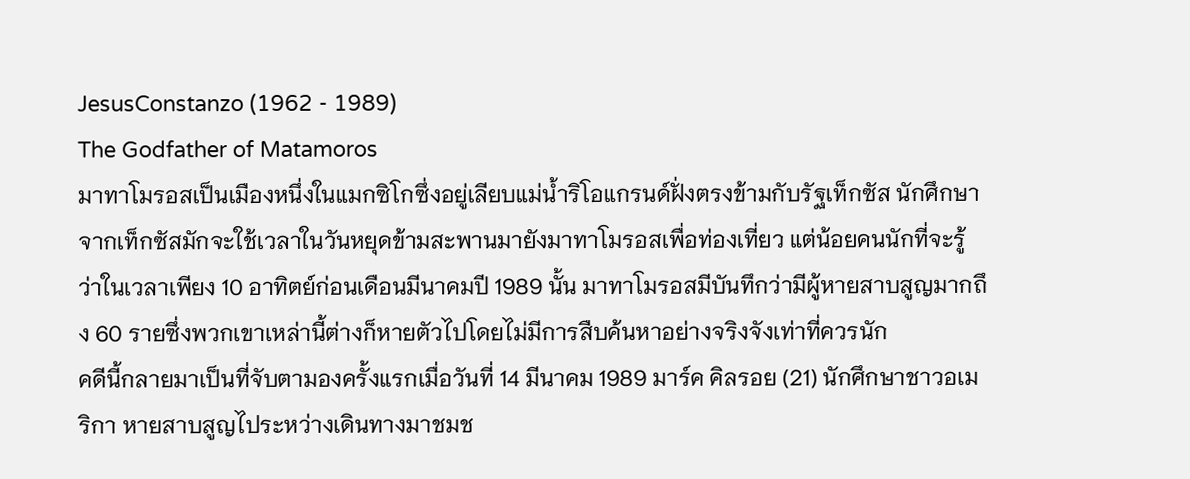JesusConstanzo (1962 - 1989)
The Godfather of Matamoros
มาทาโมรอสเป็นเมืองหนึ่งในแมกซิโกซึ่งอยู่เลียบแม่น้ำริโอแกรนด์ฝั่งตรงข้ามกับรัฐเท็กซัส นักศึกษาจากเท็กซัสมักจะใช้เวลาในวันหยุดข้ามสะพานมายังมาทาโมรอสเพื่อท่องเที่ยว แต่น้อยคนนักที่จะรู้ว่าในเวลาเพียง 10 อาทิตย์ก่อนเดือนมีนาคมปี 1989 นั้น มาทาโมรอสมีบันทึกว่ามีผู้หายสาบสูญมากถึง 60 รายซึ่งพวกเขาเหล่านี้ต่างก็หายตัวไปโดยไม่มีการสืบค้นหาอย่างจริงจังเท่าที่ควรนัก
คดีนี้กลายมาเป็นที่จับตามองครั้งแรกเมื่อวันที่ 14 มีนาคม 1989 มาร์ค คิลรอย (21) นักศึกษาชาวอเมริกา หายสาบสูญไประหว่างเดินทางมาชมช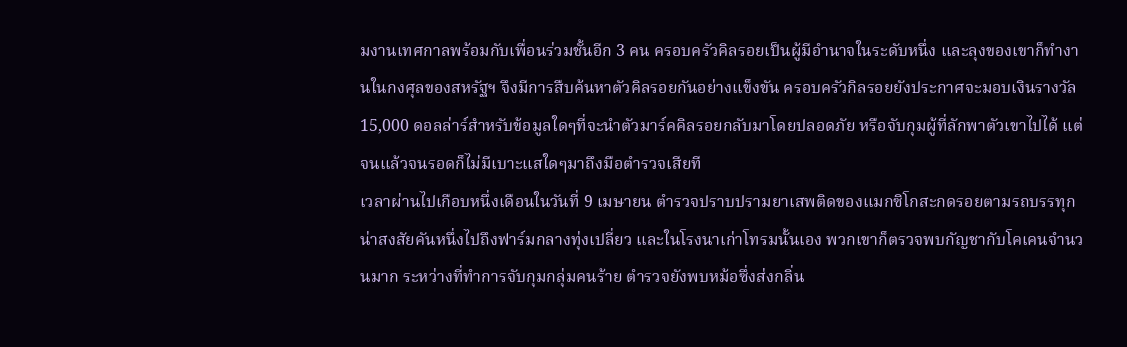มงานเทศกาลพร้อมกับเพื่อนร่วมชั้นอีก 3 คน ครอบครัวคิลรอยเป็นผู้มีอำนาจในระดับหนึ่ง และลุงของเขาก็ทำงานในกงศุลของสหรัฐฯ จึงมีการสืบค้นหาตัวคิลรอยกันอย่างแข็งขัน ครอบครัวกิลรอยยังประกาศจะมอบเงินรางวัล 15,000 ดอลล่าร์สำหรับข้อมูลใดๆที่จะนำตัวมาร์คคิลรอยกลับมาโดยปลอดภัย หรือจับกุมผู้ที่ลักพาตัวเขาไปได้ แต่จนแล้วจนรอดก็ไม่มีเบาะแสใดๆมาถึงมือตำรวจเสียที
เวลาผ่านไปเกือบหนึ่งเดือนในวันที่ 9 เมษายน ตำรวจปราบปรามยาเสพติดของแมกซิโกสะกดรอยตามรถบรรทุกน่าสงสัยคันหนึ่งไปถึงฟาร์มกลางทุ่งเปลี่ยว และในโรงนาเก่าโทรมนั้นเอง พวกเขาก็ตรวจพบกัญชากับโคเคนจำนวนมาก ระหว่างที่ทำการจับกุมกลุ่มคนร้าย ตำรวจยังพบหม้อซึ่งส่งกลิ่น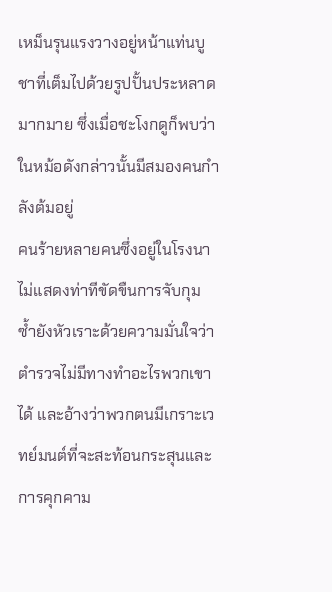เหม็นรุนแรงวางอยู่หน้าแท่นบูชาที่เต็มไปด้วยรูปปั้นประหลาดมากมาย ซึ่งเมื่อชะโงกดูก็พบว่าในหม้อดังกล่าวนั้นมีสมองคนกำลังต้มอยู่
คนร้ายหลายคนซึ่งอยู่ในโรงนาไม่แสดงท่าทีขัดขืนการจับกุม ซ้ำยังหัวเราะด้วยความมั่นใจว่าตำรวจไม่มีทางทำอะไรพวกเขาได้ และอ้างว่าพวกตนมีเกราะเวทย์มนต์ที่จะสะท้อนกระสุนและการคุกคาม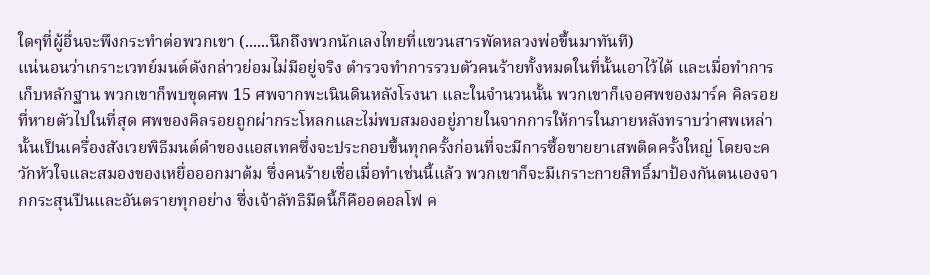ใดๆที่ผู้อื่นจะพึงกระทำต่อพวกเขา (......นึกถึงพวกนักเลงไทยที่แขวนสารพัดหลวงพ่อขึ้นมาทันที)
แน่นอนว่าเกราะเวทย์มนต์ดังกล่าวย่อมไม่มีอยู่จริง ตำรวจทำการรวบตัวคนร้ายทั้งหมดในที่นั้นเอาไว้ได้ และเมื่อทำการเก็บหลักฐาน พวกเขาก็พบขุดศพ 15 ศพจากพะเนินดินหลังโรงนา และในจำนวนนั้น พวกเขาก็เจอศพของมาร์ค คิลรอยที่หายตัวไปในที่สุด ศพของคิลรอยถูกผ่ากระโหลกและไม่พบสมองอยู่ภายในจากการให้การในภายหลังทราบว่าศพเหล่านั้นเป็นเครื่องสังเวยพิธีมนต์ดำของแอสเทคซึ่งจะประกอบขึ้นทุกครั้งก่อนที่จะมีการซื้อขายยาเสพติดครั้งใหญ่ โดยจะควักหัวใจและสมองของเหยื่อออกมาต้ม ซึ่งคนร้ายเชื่อเมื่อทำเช่นนี้แล้ว พวกเขาก็จะมีเกราะกายสิทธิ์มาป้องกันตนเองจากกระสุนปืนและอันตรายทุกอย่าง ซึ่งเจ้าลัทธิมืดนี้ก็คืออดอลโฟ ค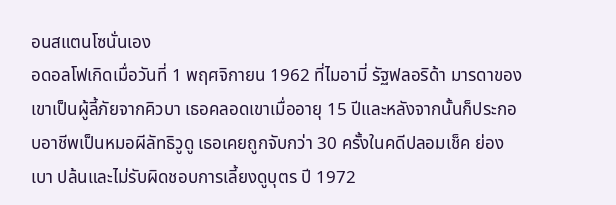อนสแตนโซนั่นเอง
อดอลโฟเกิดเมื่อวันที่ 1 พฤศจิกายน 1962 ที่ไมอามี่ รัฐฟลอริด้า มารดาของเขาเป็นผู้ลี้ภัยจากคิวบา เธอคลอดเขาเมื่ออายุ 15 ปีและหลังจากนั้นก็ประกอบอาชีพเป็นหมอผีลัทธิวูดู เธอเคยถูกจับกว่า 30 ครั้งในคดีปลอมเช็ค ย่องเบา ปล้นและไม่รับผิดชอบการเลี้ยงดูบุตร ปี 1972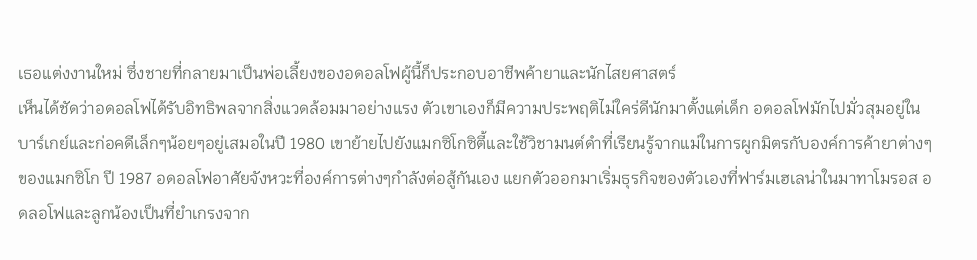เธอแต่งงานใหม่ ซึ่งชายที่กลายมาเป็นพ่อเลี้ยงของอดอลโฟผู้นี้ก็ประกอบอาชีพค้ายาและนักไสยศาสตร์
เห็นได้ชัดว่าอดอลโฟได้รับอิทธิพลจากสิ่งแวดล้อมมาอย่างแรง ตัวเขาเองก็มีความประพฤติไม่ใคร่ดีนักมาตั้งแต่เด็ก อดอลโฟมักไปมั่วสุมอยู่ในบาร์เกย์และก่อคดีเล็กๆน้อยๆอยู่เสมอในปี 1980 เขาย้ายไปยังแมกซิโกซิตี้และใช้วิชามนต์ดำที่เรียนรู้จากแม่ในการผูกมิตรกับองค์การค้ายาต่างๆของแมกซิโก ปี 1987 อดอลโฟอาศัยจังหวะที่องค์การต่างๆกำลังต่อสู้กันเอง แยกตัวออกมาเริ่มธุรกิจของตัวเองที่ฟาร์มเฮเลน่าในมาทาโมรอส อดลอโฟและลูกน้องเป็นที่ยำเกรงจาก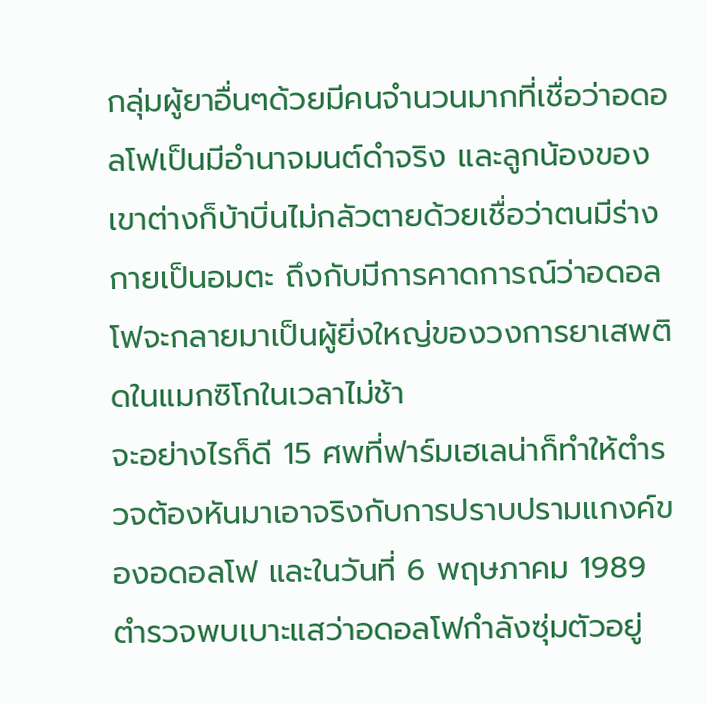กลุ่มผู้ยาอื่นๆด้วยมีคนจำนวนมากที่เชื่อว่าอดอลโฟเป็นมีอำนาจมนต์ดำจริง และลูกน้องของเขาต่างก็บ้าบิ่นไม่กลัวตายด้วยเชื่อว่าตนมีร่างกายเป็นอมตะ ถึงกับมีการคาดการณ์ว่าอดอลโฟจะกลายมาเป็นผู้ยิ่งใหญ่ของวงการยาเสพติดในแมกซิโกในเวลาไม่ช้า
จะอย่างไรก็ดี 15 ศพที่ฟาร์มเฮเลน่าก็ทำให้ตำรวจต้องหันมาเอาจริงกับการปราบปรามแกงค์ของอดอลโฟ และในวันที่ 6 พฤษภาคม 1989 ตำรวจพบเบาะแสว่าอดอลโฟกำลังซุ่มตัวอยู่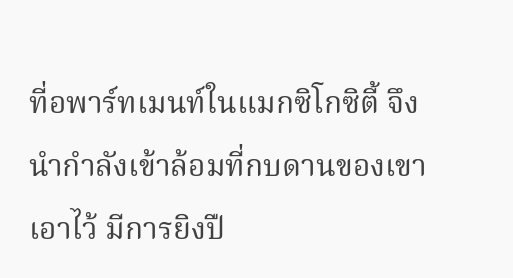ที่อพาร์ทเมนท์ในแมกซิโกซิตี้ จึงนำกำลังเข้าล้อมที่กบดานของเขาเอาไว้ มีการยิงปื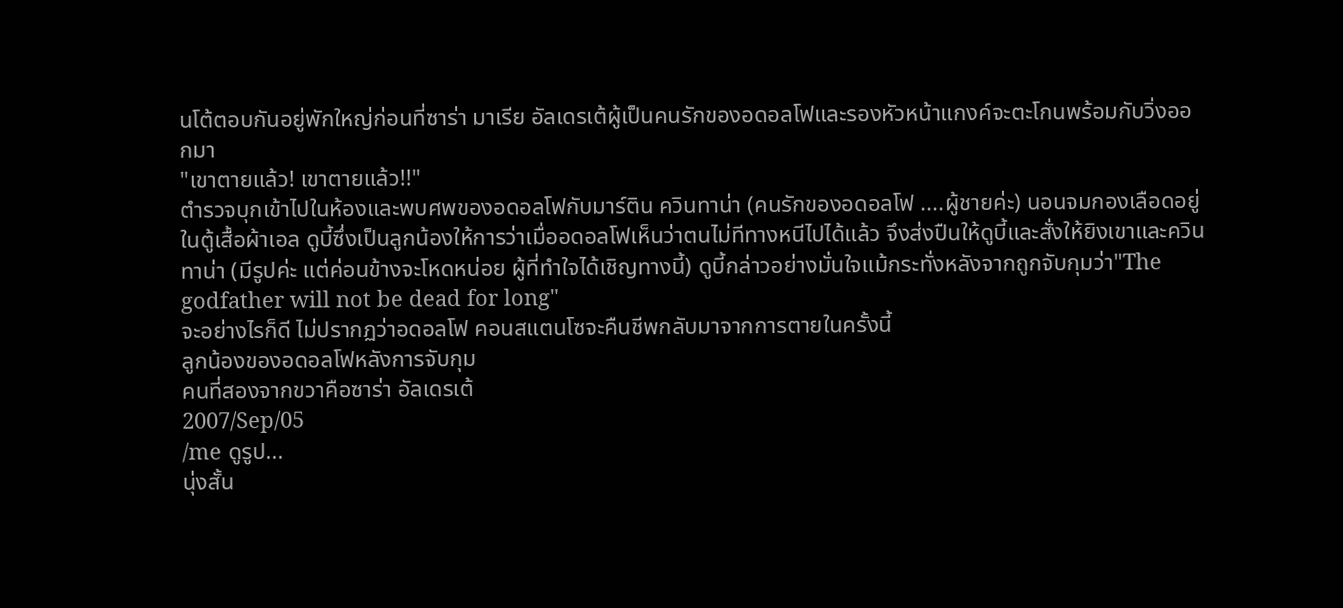นโต้ตอบกันอยู่พักใหญ่ก่อนที่ซาร่า มาเรีย อัลเดรเต้ผู้เป็นคนรักของอดอลโฟและรองหัวหน้าแกงค์จะตะโกนพร้อมกับวิ่งออกมา
"เขาตายแล้ว! เขาตายแล้ว!!"
ตำรวจบุกเข้าไปในห้องและพบศพของอดอลโฟกับมาร์ติน ควินทาน่า (คนรักของอดอลโฟ ....ผู้ชายค่ะ) นอนจมกองเลือดอยู่ในตู้เสื้อผ้าเอล ดูบี้ซึ่งเป็นลูกน้องให้การว่าเมื่ออดอลโฟเห็นว่าตนไม่ทีทางหนีไปได้แล้ว จึงส่งปืนให้ดูบี้และสั่งให้ยิงเขาและควินทาน่า (มีรูปค่ะ แต่ค่อนข้างจะโหดหน่อย ผู้ที่ทำใจได้เชิญทางนี้) ดูบี้กล่าวอย่างมั่นใจแม้กระทั่งหลังจากถูกจับกุมว่า"The godfather will not be dead for long"
จะอย่างไรก็ดี ไม่ปรากฏว่าอดอลโฟ คอนสแตนโซจะคืนชีพกลับมาจากการตายในครั้งนี้
ลูกน้องของอดอลโฟหลังการจับกุม
คนที่สองจากขวาคือซาร่า อัลเดรเต้
2007/Sep/05
/me ดูรูป...
นุ่งสั้น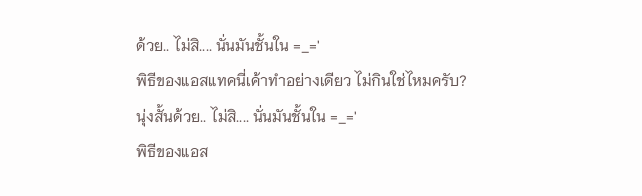ด้วย.. ไม่สิ.... นั่นมันชั้นใน =_='
พิธีของแอสแทคนี่เค้าทำอย่างเดียว ไม่กินใช่ไหมครับ?
นุ่งสั้นด้วย.. ไม่สิ.... นั่นมันชั้นใน =_='
พิธีของแอส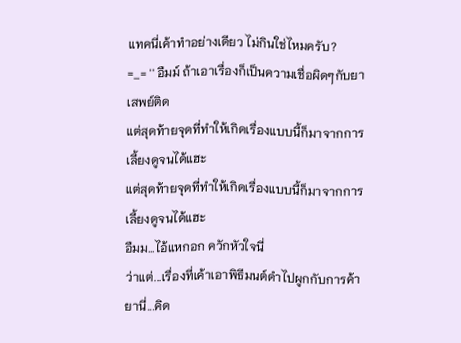แทคนี่เค้าทำอย่างเดียว ไม่กินใช่ไหมครับ?
=_= '' อืมม์ ถ้าเอาเรื่องก็เป็นความเชื่อผิดๆกับยาเสพย์ติด
แต่สุดท้ายจุดที่ทำให้เกิดเรื่องแบบนี้ก็มาจากการเลี้ยงดูจนได้แฮะ
แต่สุดท้ายจุดที่ทำให้เกิดเรื่องแบบนี้ก็มาจากการเลี้ยงดูจนได้แฮะ
อืมม...ไอ้แหกอก ควักหัวใจนี่
ว่าแต่...เรื่องที่เค้าเอาพิธีมนต์ดำไปผูกกับการค้ายานี่...คิด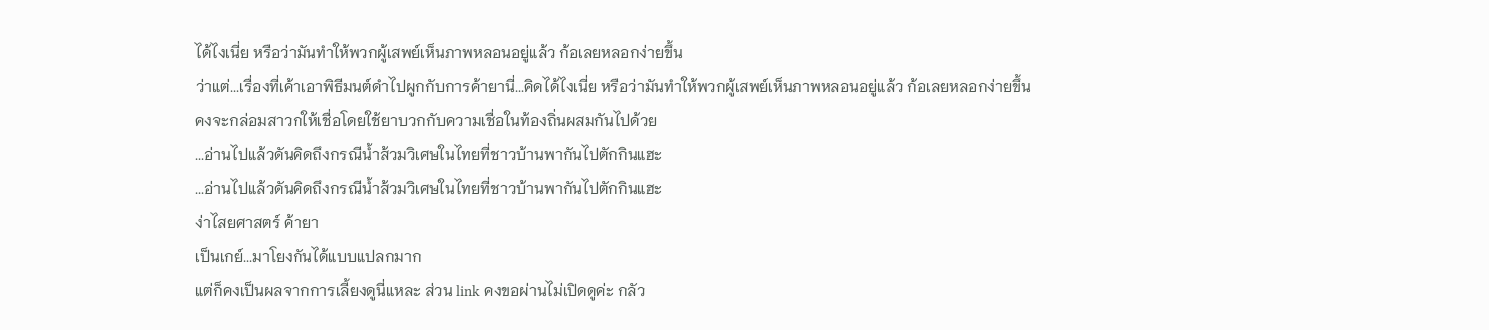ได้ไงเนี่ย หรือว่ามันทำให้พวกผู้เสพย์เห็นภาพหลอนอยู่แล้ว ก้อเลยหลอกง่ายขึ้น
ว่าแต่...เรื่องที่เค้าเอาพิธีมนต์ดำไปผูกกับการค้ายานี่...คิดได้ไงเนี่ย หรือว่ามันทำให้พวกผู้เสพย์เห็นภาพหลอนอยู่แล้ว ก้อเลยหลอกง่ายขึ้น
คงจะกล่อมสาวกให้เชื่อโดยใช้ยาบวกกับความเชื่อในท้องถิ่นผสมกันไปด้วย
...อ่านไปแล้วดันคิดถึงกรณีน้ำส้วมวิเศษในไทยที่ชาวบ้านพากันไปตักกินแฮะ
...อ่านไปแล้วดันคิดถึงกรณีน้ำส้วมวิเศษในไทยที่ชาวบ้านพากันไปตักกินแฮะ
ง่าไสยศาสตร์ ค้ายา
เป็นเกย์...มาโยงกันได้แบบแปลกมาก
แต่ก็คงเป็นผลจากการเลี้ยงดูนี่แหละ ส่วน link คงขอผ่านไม่เปิดดูค่ะ กลัว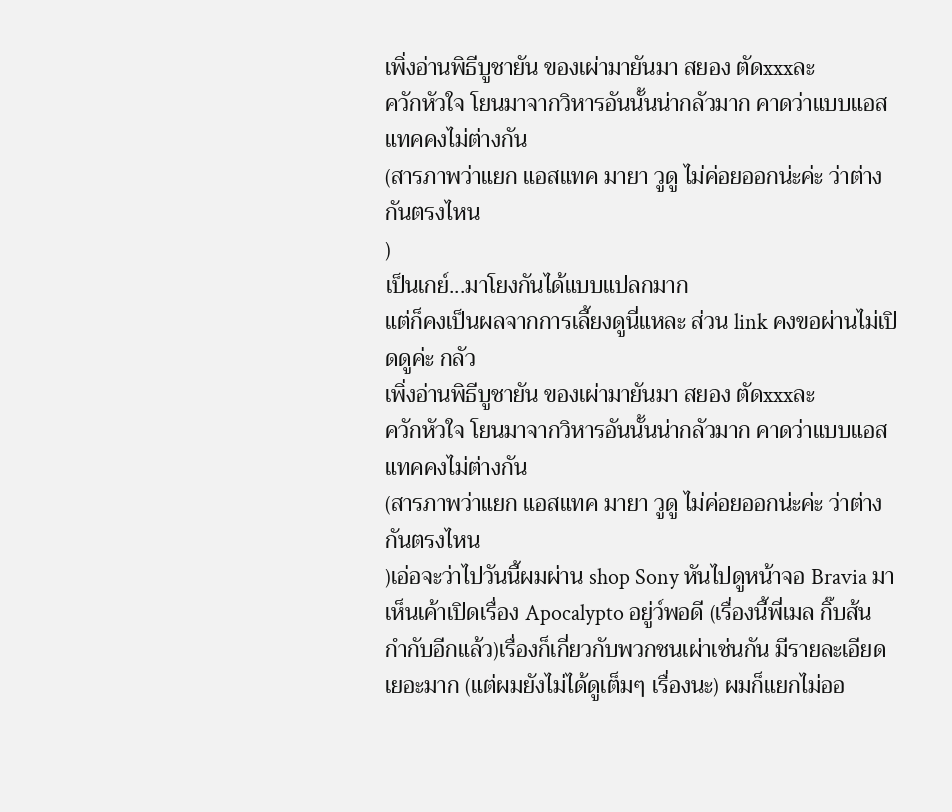เพิ่งอ่านพิธีบูชายัน ของเผ่ามายันมา สยอง ตัดxxxละ
ควักหัวใจ โยนมาจากวิหารอันนั้นน่ากลัวมาก คาดว่าแบบแอสแทคคงไม่ต่างกัน
(สารภาพว่าแยก แอสแทค มายา วูดู ไม่ค่อยออกน่ะค่ะ ว่าต่างกันตรงไหน
)
เป็นเกย์...มาโยงกันได้แบบแปลกมาก
แต่ก็คงเป็นผลจากการเลี้ยงดูนี่แหละ ส่วน link คงขอผ่านไม่เปิดดูค่ะ กลัว
เพิ่งอ่านพิธีบูชายัน ของเผ่ามายันมา สยอง ตัดxxxละ
ควักหัวใจ โยนมาจากวิหารอันนั้นน่ากลัวมาก คาดว่าแบบแอสแทคคงไม่ต่างกัน
(สารภาพว่าแยก แอสแทค มายา วูดู ไม่ค่อยออกน่ะค่ะ ว่าต่างกันตรงไหน
)เอ่อจะว่าไปวันนี้ผมผ่าน shop Sony หันไปดูหน้าจอ Bravia มา เห็นเค้าเปิดเรื่อง Apocalypto อยู่ว์พอดี (เรื่องนี้พี่เมล กิ๊บส้น กำกับอีกแล้ว)เรื่องก็เกี่ยวกับพวกชนเผ่าเช่นกัน มีรายละเอียดเยอะมาก (แต่ผมยังไม่ได้ดูเต็มๆ เรื่องนะ) ผมก็แยกไม่ออ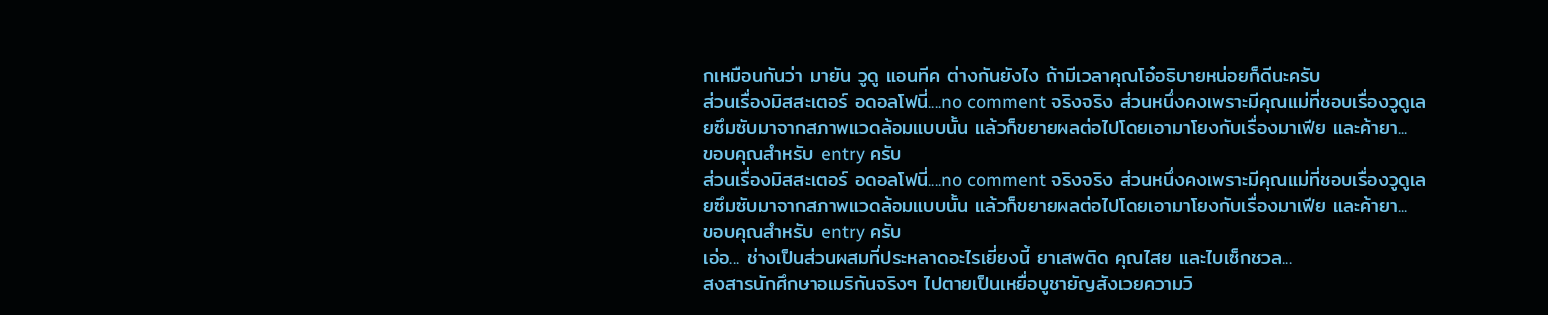กเหมือนกันว่า มายัน วูดู แอนทีค ต่างกันยังไง ถ้ามีเวลาคุณโอ๋อธิบายหน่อยก็ดีนะครับ
ส่วนเรื่องมิสสะเตอร์ อดอลโฟนี่....no comment จริงจริง ส่วนหนึ่งคงเพราะมีคุณแม่ที่ชอบเรื่องวูดูเลยซึมซับมาจากสภาพแวดล้อมแบบนั้น แล้วก็ขยายผลต่อไปโดยเอามาโยงกับเรื่องมาเฟีย และค้ายา...
ขอบคุณสำหรับ entry ครับ
ส่วนเรื่องมิสสะเตอร์ อดอลโฟนี่....no comment จริงจริง ส่วนหนึ่งคงเพราะมีคุณแม่ที่ชอบเรื่องวูดูเลยซึมซับมาจากสภาพแวดล้อมแบบนั้น แล้วก็ขยายผลต่อไปโดยเอามาโยงกับเรื่องมาเฟีย และค้ายา...
ขอบคุณสำหรับ entry ครับ
เอ่อ... ช่างเป็นส่วนผสมที่ประหลาดอะไรเยี่ยงนี้ ยาเสพติด คุณไสย และไบเซ็กชวล...
สงสารนักศึกษาอเมริกันจริงๆ ไปตายเป็นเหยื่อบูชายัญสังเวยความวิ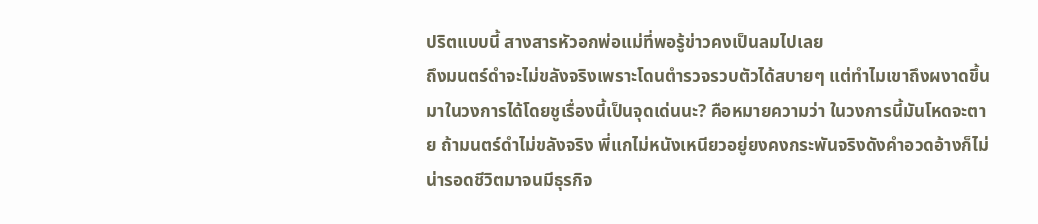ปริตแบบนี้ สางสารหัวอกพ่อแม่ที่พอรู้ข่าวคงเป็นลมไปเลย
ถึงมนตร์ดำจะไม่ขลังจริงเพราะโดนตำรวจรวบตัวได้สบายๆ แต่ทำไมเขาถึงผงาดขึ้นมาในวงการได้โดยชูเรื่องนี้เป็นจุดเด่นนะ? คือหมายความว่า ในวงการนี้มันโหดจะตาย ถ้ามนตร์ดำไม่ขลังจริง พี่แกไม่หนังเหนียวอยู่ยงคงกระพันจริงดังคำอวดอ้างก็ไม่น่ารอดชีวิตมาจนมีธุรกิจ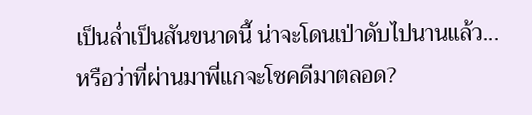เป็นล่ำเป็นสันขนาดนี้ น่าจะโดนเป่าดับไปนานแล้ว...
หรือว่าที่ผ่านมาพี่แกจะโชคดีมาตลอด?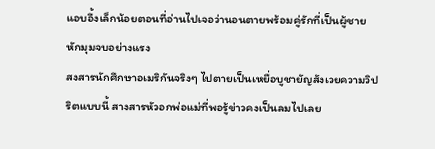แอบอึ้งเล็กน้อยตอนที่อ่านไปเจอว่านอนตายพร้อมคู่รักที่เป็นผู้ชาย หักมุมจบอย่างแรง
สงสารนักศึกษาอเมริกันจริงๆ ไปตายเป็นเหยื่อบูชายัญสังเวยความวิปริตแบบนี้ สางสารหัวอกพ่อแม่ที่พอรู้ข่าวคงเป็นลมไปเลย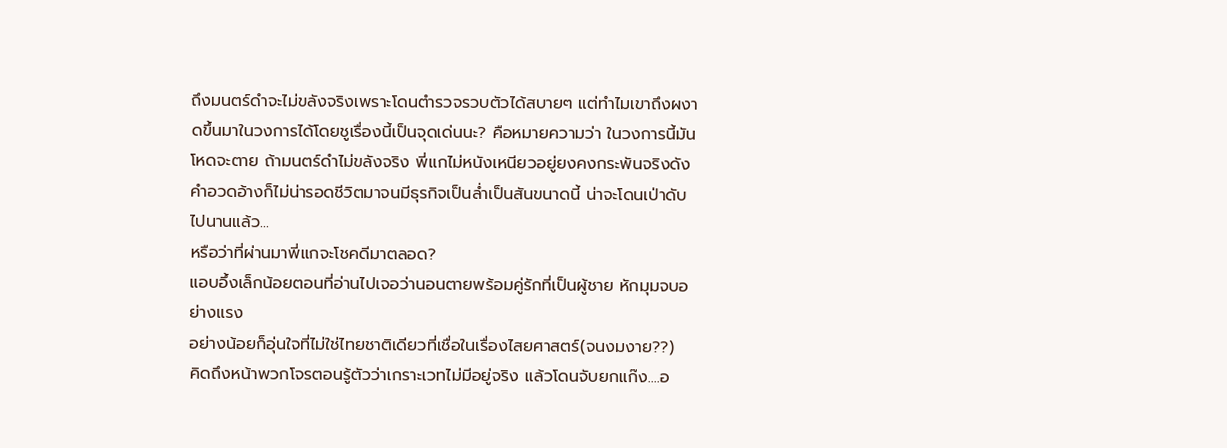ถึงมนตร์ดำจะไม่ขลังจริงเพราะโดนตำรวจรวบตัวได้สบายๆ แต่ทำไมเขาถึงผงาดขึ้นมาในวงการได้โดยชูเรื่องนี้เป็นจุดเด่นนะ? คือหมายความว่า ในวงการนี้มันโหดจะตาย ถ้ามนตร์ดำไม่ขลังจริง พี่แกไม่หนังเหนียวอยู่ยงคงกระพันจริงดังคำอวดอ้างก็ไม่น่ารอดชีวิตมาจนมีธุรกิจเป็นล่ำเป็นสันขนาดนี้ น่าจะโดนเป่าดับไปนานแล้ว...
หรือว่าที่ผ่านมาพี่แกจะโชคดีมาตลอด?
แอบอึ้งเล็กน้อยตอนที่อ่านไปเจอว่านอนตายพร้อมคู่รักที่เป็นผู้ชาย หักมุมจบอย่างแรง
อย่างน้อยก็อุ่นใจที่ไม่ใช่ไทยชาติเดียวที่เชื่อในเรื่องไสยศาสตร์(จนงมงาย??)
คิดถึงหน้าพวกโจรตอนรู้ตัวว่าเกราะเวทไม่มีอยู่จริง แล้วโดนจับยกแก๊ง....อ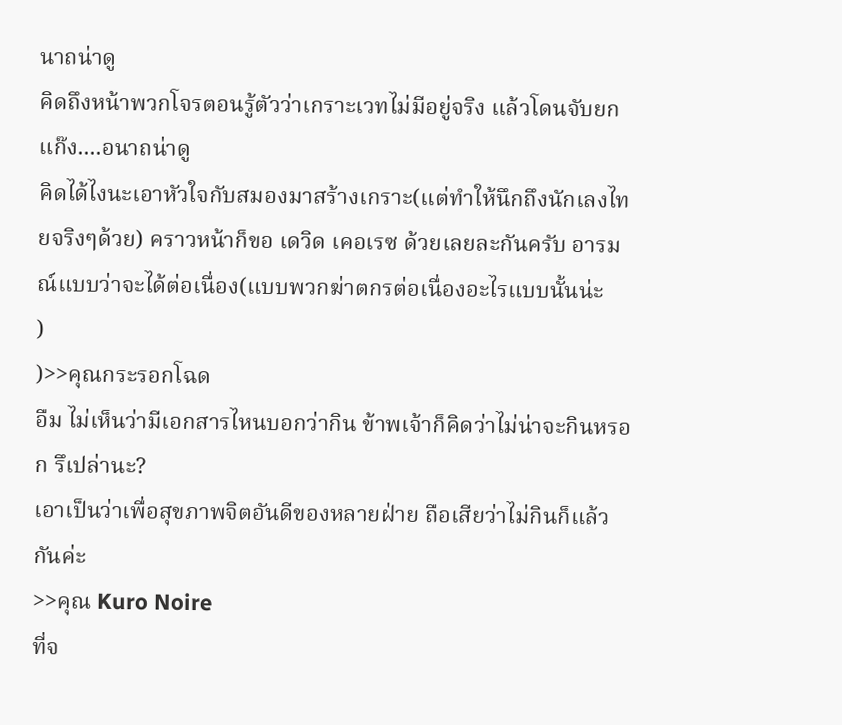นาถน่าดู
คิดถึงหน้าพวกโจรตอนรู้ตัวว่าเกราะเวทไม่มีอยู่จริง แล้วโดนจับยกแก๊ง....อนาถน่าดู
คิดได้ไงนะเอาหัวใจกับสมองมาสร้างเกราะ(แต่ทำให้นึกถึงนักเลงไทยจริงๆด้วย) คราวหน้าก็ขอ เดวิด เคอเรซ ด้วยเลยละกันครับ อารมณ์แบบว่าจะได้ต่อเนื่อง(แบบพวกฆ่าตกรต่อเนื่องอะไรแบบนั้นน่ะ
)
)>>คุณกระรอกโฉด
อืม ไม่เห็นว่ามีเอกสารไหนบอกว่ากิน ข้าพเจ้าก็คิดว่าไม่น่าจะกินหรอก รึเปล่านะ?
เอาเป็นว่าเพื่อสุขภาพจิตอันดีของหลายฝ่าย ถือเสียว่าไม่กินก็แล้วกันค่ะ
>>คุณ Kuro Noire
ที่จ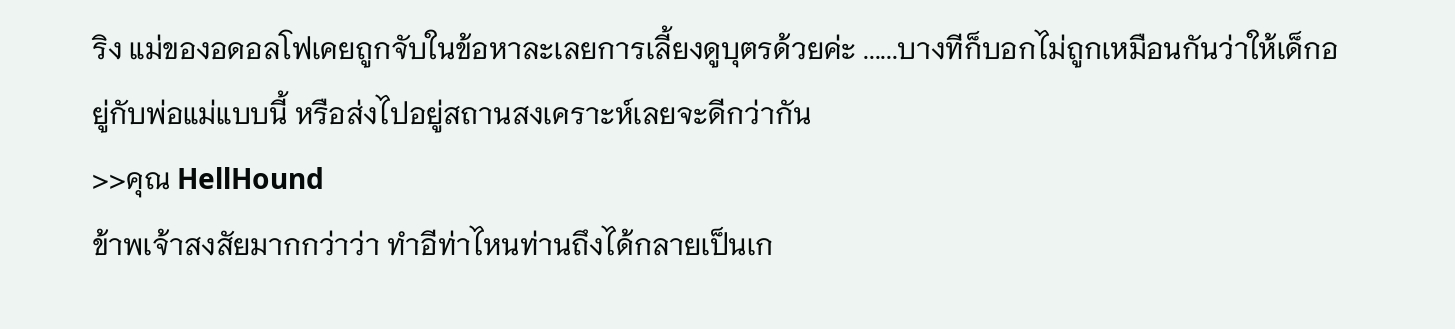ริง แม่ของอดอลโฟเคยถูกจับในข้อหาละเลยการเลี้ยงดูบุตรด้วยค่ะ ......บางทีก็บอกไม่ถูกเหมือนกันว่าให้เด็กอยู่กับพ่อแม่แบบนี้ หรือส่งไปอยู่สถานสงเคราะห์เลยจะดีกว่ากัน
>>คุณ HellHound
ข้าพเจ้าสงสัยมากกว่าว่า ทำอีท่าไหนท่านถึงได้กลายเป็นเก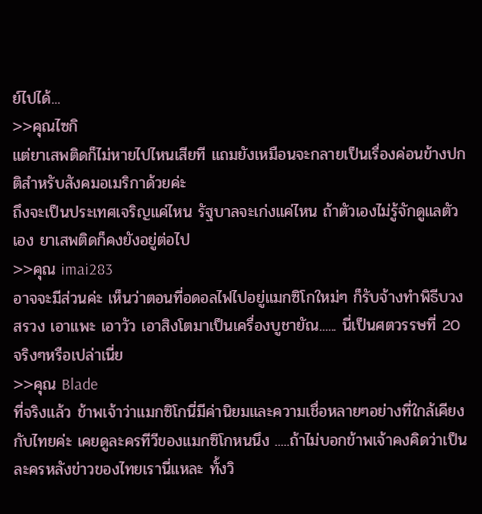ย์ไปได้...
>>คุณไซกิ
แต่ยาเสพติดก็ไม่หายไปไหนเสียที แถมยังเหมือนจะกลายเป็นเรื่องค่อนข้างปกติสำหรับสังคมอเมริกาด้วยค่ะ
ถึงจะเป็นประเทศเจริญแค่ไหน รัฐบาลจะเก่งแค่ไหน ถ้าตัวเองไม่รู้จักดูแลตัวเอง ยาเสพติดก็คงยังอยู่ต่อไป
>>คุณ imai283
อาจจะมีส่วนค่ะ เห็นว่าตอนที่อดอลไฟไปอยู่แมกซิโกใหม่ๆ ก็รับจ้างทำพิธีบวงสรวง เอาแพะ เอาวัว เอาสิงโตมาเป็นเครื่องบูชายัณ...... นี่เป็นศตวรรษที่ 20 จริงๆหรือเปล่าเนี่ย
>>คุณ Blade
ที่จริงแล้ว ข้าพเจ้าว่าแมกซิโกนี่มีค่านิยมและความเชื่อหลายๆอย่างที่ใกล้เคียงกับไทยค่ะ เคยดูละครทีวีของแมกซิโกหนนึง .....ถ้าไม่บอกข้าพเจ้าคงคิดว่าเป็นละครหลังข่าวของไทยเรานี่แหละ ทั้งวิ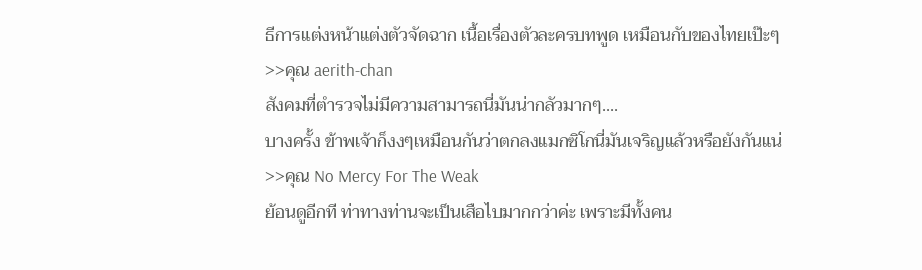ธีการแต่งหน้าแต่งตัวจัดฉาก เนื้อเรื่องตัวละครบทพูด เหมือนกับของไทยเป๊ะๆ
>>คุณ aerith-chan
สังคมที่ตำรวจไม่มีความสามารถนี่มันน่ากลัวมากๆ....
บางครั้ง ข้าพเจ้าก็งงๆเหมือนกันว่าตกลงแมกซิโกนี่มันเจริญแล้วหรือยังกันแน่
>>คุณ No Mercy For The Weak
ย้อนดูอีกที ท่าทางท่านจะเป็นเสือไบมากกว่าค่ะ เพราะมีทั้งคน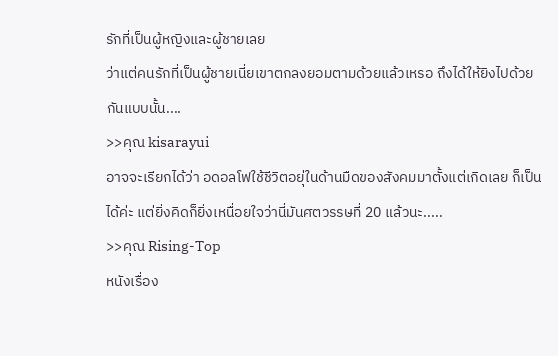รักที่เป็นผู้หญิงและผู้ชายเลย
ว่าแต่คนรักที่เป็นผู้ชายเนี่ยเขาตกลงยอมตามด้วยแล้วเหรอ ถึงได้ให้ยิงไปด้วยกันแบบนั้น....
>>คุณ kisarayui
อาจจะเรียกได้ว่า อดอลโฟใช้ชีวิตอยุ่ในด้านมืดของสังคมมาตั้งแต่เกิดเลย ก็เป็นได้ค่ะ แต่ยิ่งคิดก็ยิ่งเหนื่อยใจว่านี่มันศตวรรษที่ 20 แล้วนะ.....
>>คุณ Rising-Top
หนังเรื่อง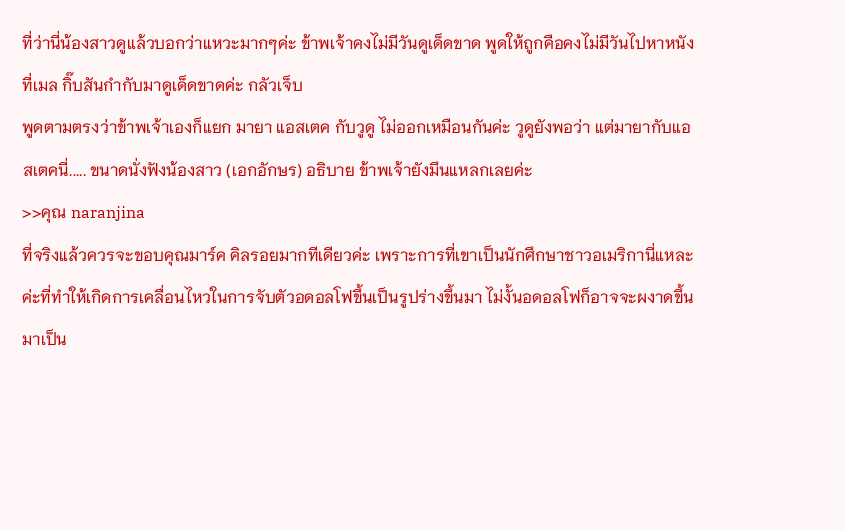ที่ว่านี่น้องสาวดูแล้วบอกว่าแหวะมากๆค่ะ ข้าพเจ้าคงไม่มีวันดูเด็ดขาด พูดให้ถูกคือคงไม่มีวันไปหาหนังที่เมล กิ๊บสันกำกับมาดูเด็ดขาดค่ะ กลัวเจ็บ
พูดตามตรงว่าข้าพเจ้าเองก็แยก มายา แอสเตค กับวูดู ไม่ออกเหมือนกันค่ะ วูดูยังพอว่า แต่มายากับแอสเตคนี่..... ขนาดนั่งฟังน้องสาว (เอกอักษร) อธิบาย ข้าพเจ้ายังมึนแหลกเลยค่ะ
>>คุณ naranjina
ที่จริงแล้วควรจะขอบคุณมาร์ค คิลรอยมากทีเดียวค่ะ เพราะการที่เขาเป็นนักศึกษาชาวอเมริกานี่แหละค่ะที่ทำให้เกิดการเคลื่อนไหวในการจับตัวอดอลโฟขึ้นเป็นรูปร่างขึ้นมา ไม่งั้นอดอลโฟก็อาจจะผงาดขึ้นมาเป็น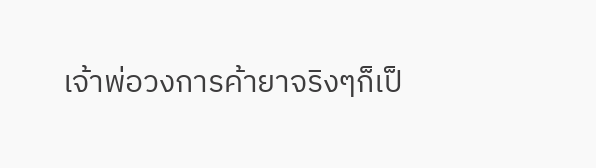เจ้าพ่อวงการค้ายาจริงๆก็เป็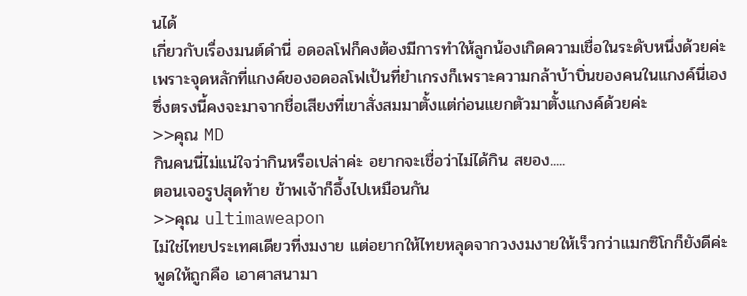นได้
เกี่ยวกับเรื่องมนต์ดำนี่ อดอลโฟก็คงต้องมีการทำให้ลูกน้องเกิดความเชื่อในระดับหนึ่งด้วยค่ะ เพราะจุดหลักที่แกงค์ของอดอลโฟเป้นที่ยำเกรงก็เพราะความกล้าบ้าบิ่นของคนในแกงค์นี่เอง ซึ่งตรงนี้คงจะมาจากชื่อเสียงที่เขาสั่งสมมาตั้งแต่ก่อนแยกตัวมาตั้งแกงค์ด้วยค่ะ
>>คุณ MD
กินคนนี่ไม่แน่ใจว่ากินหรือเปล่าค่ะ อยากจะเชื่อว่าไม่ได้กิน สยอง.....
ตอนเจอรูปสุดท้าย ข้าพเจ้าก็อึ้งไปเหมือนกัน
>>คุณ ultimaweapon
ไม่ใช่ไทยประเทศเดียวที่งมงาย แต่อยากให้ไทยหลุดจากวงงมงายให้เร็วกว่าแมกซิโกก็ยังดีค่ะ
พูดให้ถูกคือ เอาศาสนามา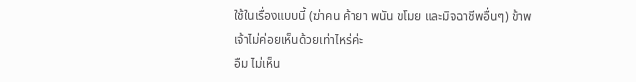ใช้ในเรื่องแบบนี้ (ฆ่าคน ค้ายา พนัน ขโมย และมิจฉาชีพอื่นๆ) ข้าพเจ้าไม่ค่อยเห็นด้วยเท่าไหร่ค่ะ
อืม ไม่เห็น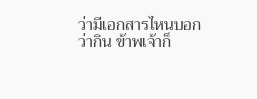ว่ามีเอกสารไหนบอกว่ากิน ข้าพเจ้าก็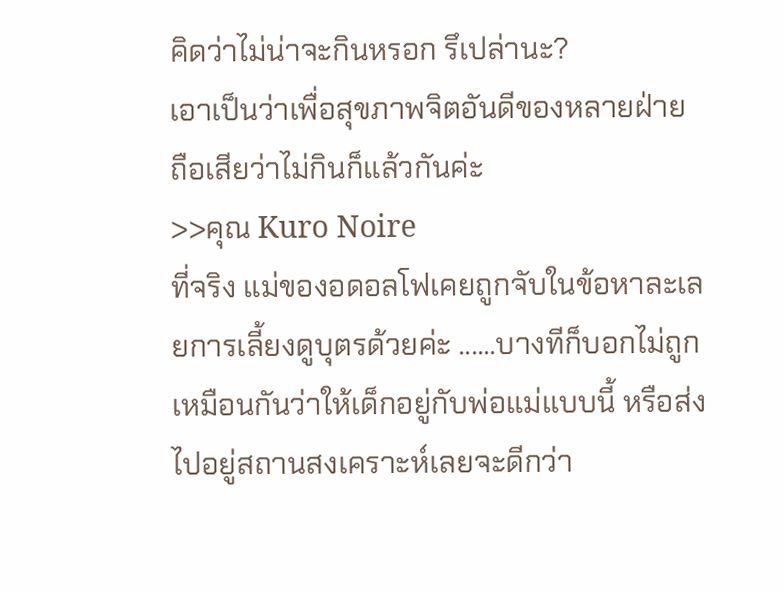คิดว่าไม่น่าจะกินหรอก รึเปล่านะ?
เอาเป็นว่าเพื่อสุขภาพจิตอันดีของหลายฝ่าย ถือเสียว่าไม่กินก็แล้วกันค่ะ
>>คุณ Kuro Noire
ที่จริง แม่ของอดอลโฟเคยถูกจับในข้อหาละเลยการเลี้ยงดูบุตรด้วยค่ะ ......บางทีก็บอกไม่ถูกเหมือนกันว่าให้เด็กอยู่กับพ่อแม่แบบนี้ หรือส่งไปอยู่สถานสงเคราะห์เลยจะดีกว่า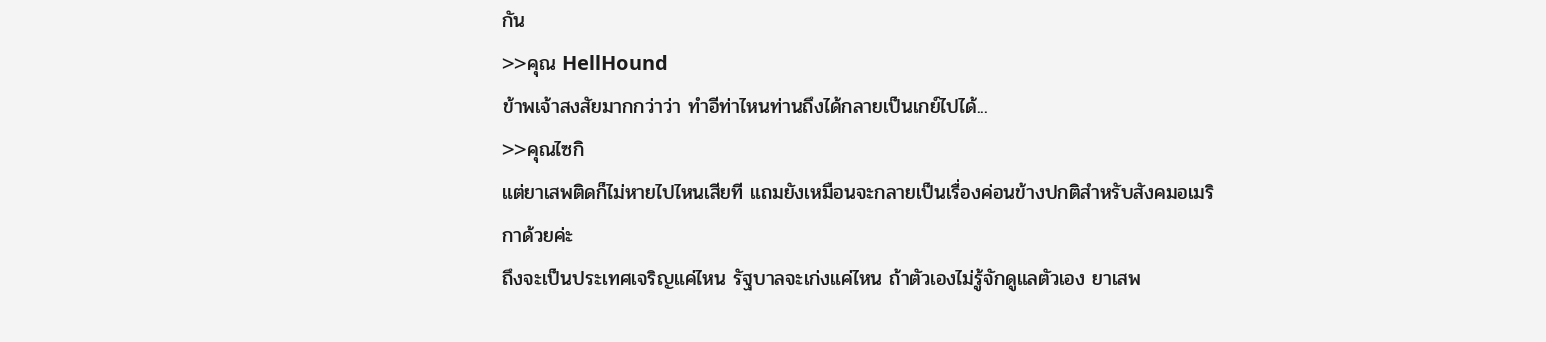กัน
>>คุณ HellHound
ข้าพเจ้าสงสัยมากกว่าว่า ทำอีท่าไหนท่านถึงได้กลายเป็นเกย์ไปได้...
>>คุณไซกิ
แต่ยาเสพติดก็ไม่หายไปไหนเสียที แถมยังเหมือนจะกลายเป็นเรื่องค่อนข้างปกติสำหรับสังคมอเมริกาด้วยค่ะ
ถึงจะเป็นประเทศเจริญแค่ไหน รัฐบาลจะเก่งแค่ไหน ถ้าตัวเองไม่รู้จักดูแลตัวเอง ยาเสพ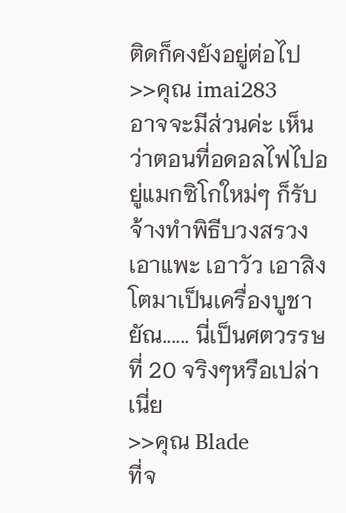ติดก็คงยังอยู่ต่อไป
>>คุณ imai283
อาจจะมีส่วนค่ะ เห็นว่าตอนที่อดอลไฟไปอยู่แมกซิโกใหม่ๆ ก็รับจ้างทำพิธีบวงสรวง เอาแพะ เอาวัว เอาสิงโตมาเป็นเครื่องบูชายัณ...... นี่เป็นศตวรรษที่ 20 จริงๆหรือเปล่าเนี่ย
>>คุณ Blade
ที่จ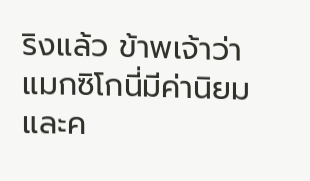ริงแล้ว ข้าพเจ้าว่าแมกซิโกนี่มีค่านิยมและค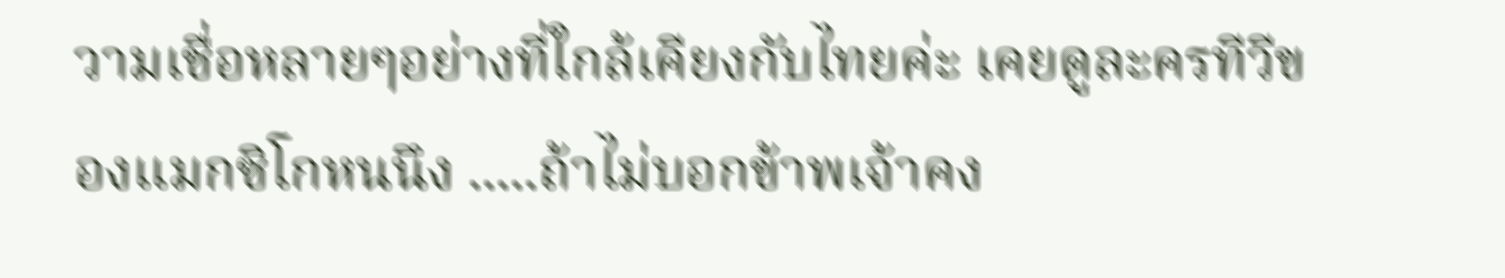วามเชื่อหลายๆอย่างที่ใกล้เคียงกับไทยค่ะ เคยดูละครทีวีของแมกซิโกหนนึง .....ถ้าไม่บอกข้าพเจ้าคง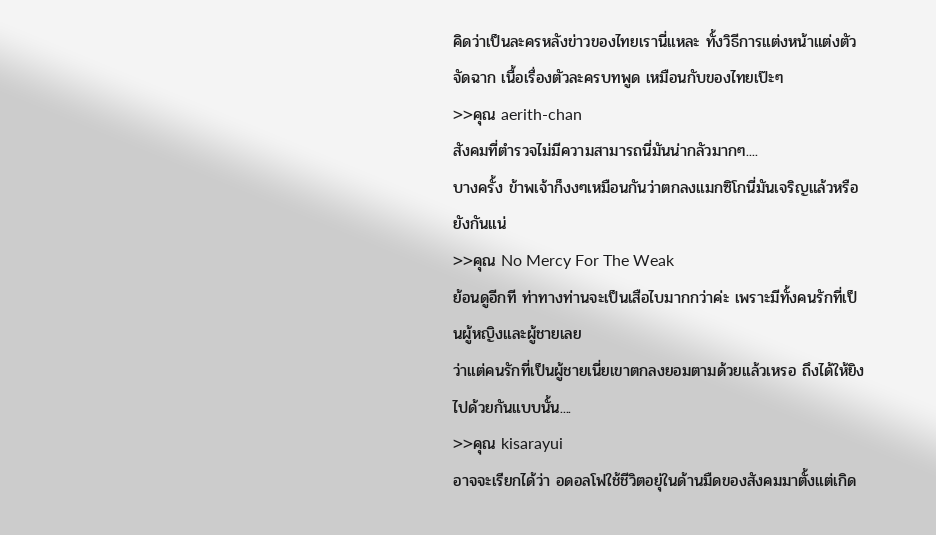คิดว่าเป็นละครหลังข่าวของไทยเรานี่แหละ ทั้งวิธีการแต่งหน้าแต่งตัวจัดฉาก เนื้อเรื่องตัวละครบทพูด เหมือนกับของไทยเป๊ะๆ
>>คุณ aerith-chan
สังคมที่ตำรวจไม่มีความสามารถนี่มันน่ากลัวมากๆ....
บางครั้ง ข้าพเจ้าก็งงๆเหมือนกันว่าตกลงแมกซิโกนี่มันเจริญแล้วหรือยังกันแน่
>>คุณ No Mercy For The Weak
ย้อนดูอีกที ท่าทางท่านจะเป็นเสือไบมากกว่าค่ะ เพราะมีทั้งคนรักที่เป็นผู้หญิงและผู้ชายเลย
ว่าแต่คนรักที่เป็นผู้ชายเนี่ยเขาตกลงยอมตามด้วยแล้วเหรอ ถึงได้ให้ยิงไปด้วยกันแบบนั้น....
>>คุณ kisarayui
อาจจะเรียกได้ว่า อดอลโฟใช้ชีวิตอยุ่ในด้านมืดของสังคมมาตั้งแต่เกิด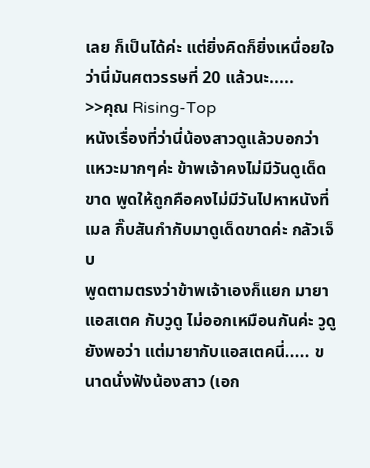เลย ก็เป็นได้ค่ะ แต่ยิ่งคิดก็ยิ่งเหนื่อยใจว่านี่มันศตวรรษที่ 20 แล้วนะ.....
>>คุณ Rising-Top
หนังเรื่องที่ว่านี่น้องสาวดูแล้วบอกว่าแหวะมากๆค่ะ ข้าพเจ้าคงไม่มีวันดูเด็ดขาด พูดให้ถูกคือคงไม่มีวันไปหาหนังที่เมล กิ๊บสันกำกับมาดูเด็ดขาดค่ะ กลัวเจ็บ
พูดตามตรงว่าข้าพเจ้าเองก็แยก มายา แอสเตค กับวูดู ไม่ออกเหมือนกันค่ะ วูดูยังพอว่า แต่มายากับแอสเตคนี่..... ขนาดนั่งฟังน้องสาว (เอก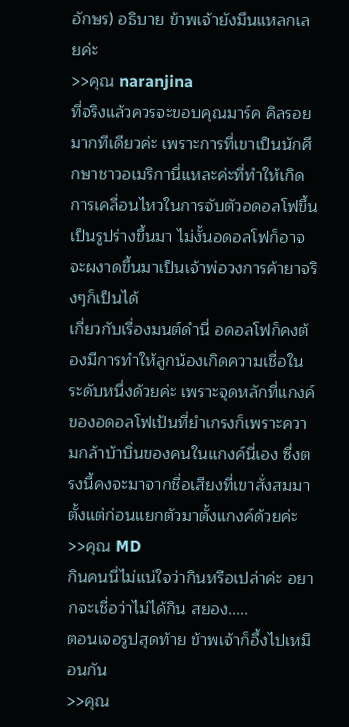อักษร) อธิบาย ข้าพเจ้ายังมึนแหลกเลยค่ะ
>>คุณ naranjina
ที่จริงแล้วควรจะขอบคุณมาร์ค คิลรอยมากทีเดียวค่ะ เพราะการที่เขาเป็นนักศึกษาชาวอเมริกานี่แหละค่ะที่ทำให้เกิดการเคลื่อนไหวในการจับตัวอดอลโฟขึ้นเป็นรูปร่างขึ้นมา ไม่งั้นอดอลโฟก็อาจจะผงาดขึ้นมาเป็นเจ้าพ่อวงการค้ายาจริงๆก็เป็นได้
เกี่ยวกับเรื่องมนต์ดำนี่ อดอลโฟก็คงต้องมีการทำให้ลูกน้องเกิดความเชื่อในระดับหนึ่งด้วยค่ะ เพราะจุดหลักที่แกงค์ของอดอลโฟเป้นที่ยำเกรงก็เพราะความกล้าบ้าบิ่นของคนในแกงค์นี่เอง ซึ่งตรงนี้คงจะมาจากชื่อเสียงที่เขาสั่งสมมาตั้งแต่ก่อนแยกตัวมาตั้งแกงค์ด้วยค่ะ
>>คุณ MD
กินคนนี่ไม่แน่ใจว่ากินหรือเปล่าค่ะ อยากจะเชื่อว่าไม่ได้กิน สยอง.....
ตอนเจอรูปสุดท้าย ข้าพเจ้าก็อึ้งไปเหมือนกัน
>>คุณ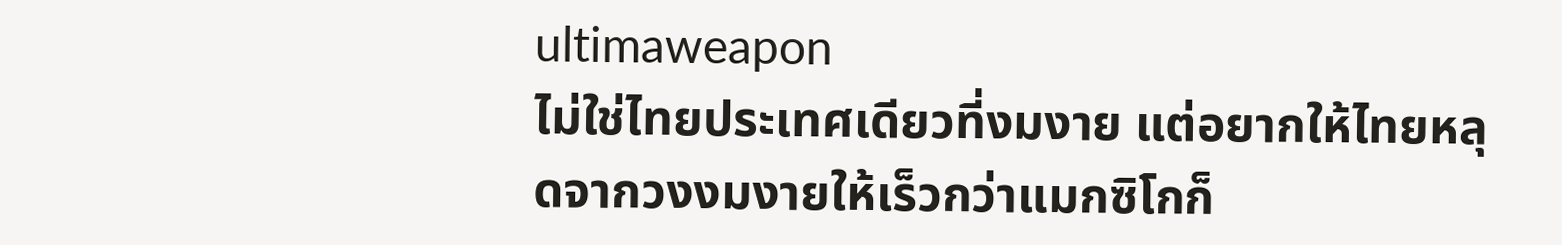ultimaweapon
ไม่ใช่ไทยประเทศเดียวที่งมงาย แต่อยากให้ไทยหลุดจากวงงมงายให้เร็วกว่าแมกซิโกก็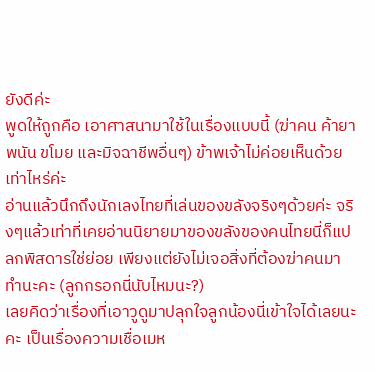ยังดีค่ะ
พูดให้ถูกคือ เอาศาสนามาใช้ในเรื่องแบบนี้ (ฆ่าคน ค้ายา พนัน ขโมย และมิจฉาชีพอื่นๆ) ข้าพเจ้าไม่ค่อยเห็นด้วยเท่าไหร่ค่ะ
อ่านแล้วนึกถึงนักเลงไทยที่เล่นของขลังจริงๆด้วยค่ะ จริงๆแล้วเท่าที่เคยอ่านนิยายมาของขลังของคนไทยนี่ก็แปลกพิสดารใช่ย่อย เพียงแต่ยังไม่เจอสิ่งที่ต้องฆ่าคนมาทำนะคะ (ลูกกรอกนี่นับไหมนะ?)
เลยคิดว่าเรื่องที่เอาวูดูมาปลุกใจลูกน้องนี่เข้าใจได้เลยนะคะ เป็นเรื่องความเชื่อเมห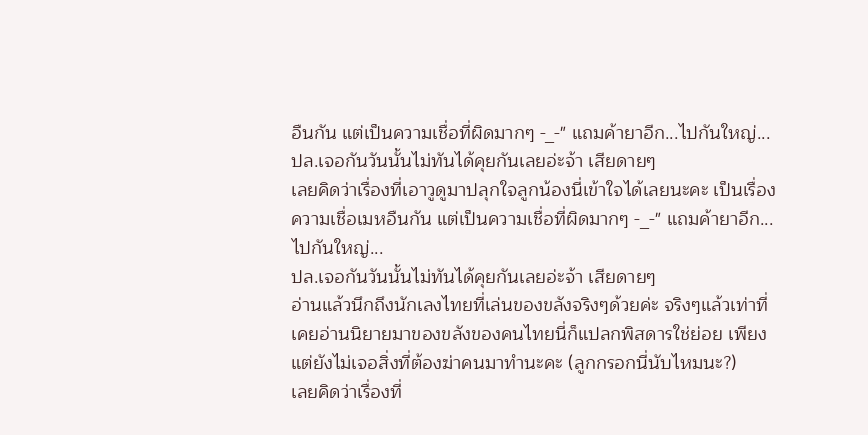อืนกัน แต่เป็นความเชื่อที่ผิดมากๆ -_-" แถมค้ายาอีก...ไปกันใหญ่...
ปล.เจอกันวันนั้นไม่ทันได้คุยกันเลยอ่ะจ้า เสียดายๆ
เลยคิดว่าเรื่องที่เอาวูดูมาปลุกใจลูกน้องนี่เข้าใจได้เลยนะคะ เป็นเรื่องความเชื่อเมหอืนกัน แต่เป็นความเชื่อที่ผิดมากๆ -_-" แถมค้ายาอีก...ไปกันใหญ่...
ปล.เจอกันวันนั้นไม่ทันได้คุยกันเลยอ่ะจ้า เสียดายๆ
อ่านแล้วนึกถึงนักเลงไทยที่เล่นของขลังจริงๆด้วยค่ะ จริงๆแล้วเท่าที่เคยอ่านนิยายมาของขลังของคนไทยนี่ก็แปลกพิสดารใช่ย่อย เพียงแต่ยังไม่เจอสิ่งที่ต้องฆ่าคนมาทำนะคะ (ลูกกรอกนี่นับไหมนะ?)
เลยคิดว่าเรื่องที่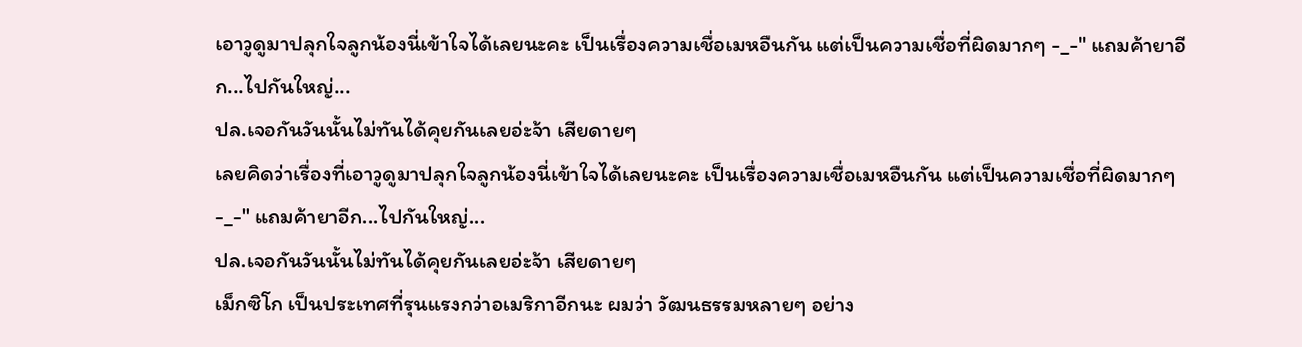เอาวูดูมาปลุกใจลูกน้องนี่เข้าใจได้เลยนะคะ เป็นเรื่องความเชื่อเมหอืนกัน แต่เป็นความเชื่อที่ผิดมากๆ -_-" แถมค้ายาอีก...ไปกันใหญ่...
ปล.เจอกันวันนั้นไม่ทันได้คุยกันเลยอ่ะจ้า เสียดายๆ
เลยคิดว่าเรื่องที่เอาวูดูมาปลุกใจลูกน้องนี่เข้าใจได้เลยนะคะ เป็นเรื่องความเชื่อเมหอืนกัน แต่เป็นความเชื่อที่ผิดมากๆ -_-" แถมค้ายาอีก...ไปกันใหญ่...
ปล.เจอกันวันนั้นไม่ทันได้คุยกันเลยอ่ะจ้า เสียดายๆ
เม็กซิโก เป็นประเทศที่รุนแรงกว่าอเมริกาอีกนะ ผมว่า วัฒนธรรมหลายๆ อย่าง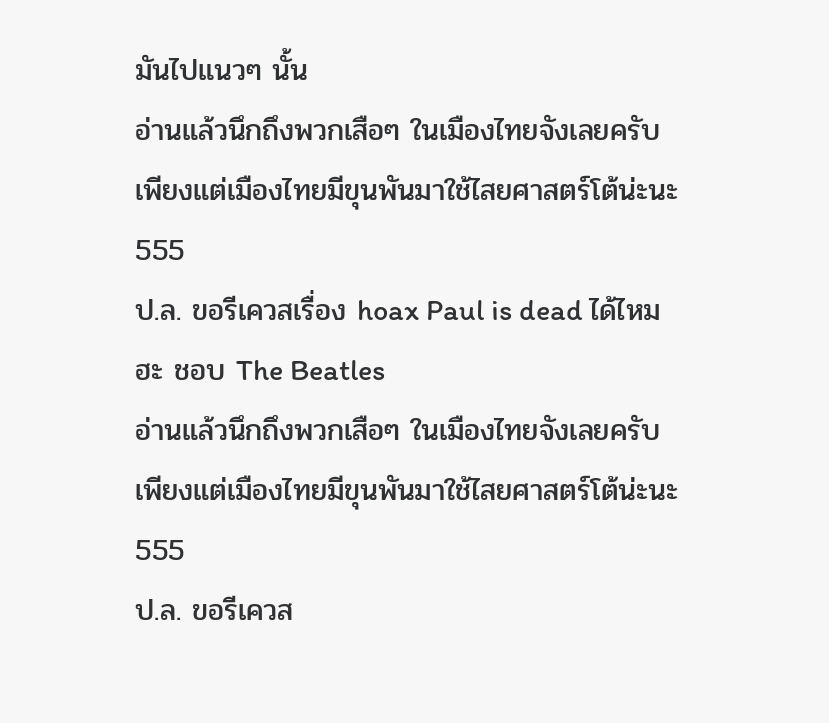มันไปแนวๆ นั้น
อ่านแล้วนึกถึงพวกเสือๆ ในเมืองไทยจังเลยครับ
เพียงแต่เมืองไทยมีขุนพันมาใช้ไสยศาสตร์โต้น่ะนะ 555
ป.ล. ขอรีเควสเรื่อง hoax Paul is dead ได้ไหมฮะ ชอบ The Beatles
อ่านแล้วนึกถึงพวกเสือๆ ในเมืองไทยจังเลยครับ
เพียงแต่เมืองไทยมีขุนพันมาใช้ไสยศาสตร์โต้น่ะนะ 555
ป.ล. ขอรีเควส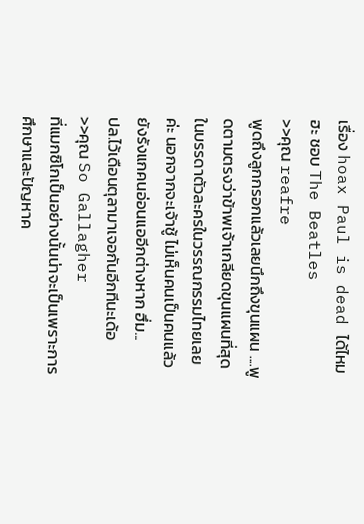เรื่อง hoax Paul is dead ได้ไหมฮะ ชอบ The Beatles
>>คุณ reafre
พูดถึงลูกกรอกแล้วเลยนึกถึงขุนแผน ....พูดตามตรงว่าข้าพเจ้าเกลียดขุนแผนที่สุดในบรรดาตัวละครในวรรณกรรมไทยเลยค่ะ นอกจากจะเจ้าชู้ ไม่เห็นคนเป็นคนแล้วยังรังแกคนอ่อนแออีกต่างหาก ฮึ่ม...
ปล.ไว้เดือนตุลามาเจอกันอีกทีนะเด้อ
>>คุณ So Gallagher
ที่แมกซิโกเป็นอย่างนั้นน่าจะเป็นเพราะการศึกษาและปัญหาค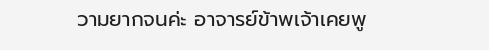วามยากจนค่ะ อาจารย์ข้าพเจ้าเคยพู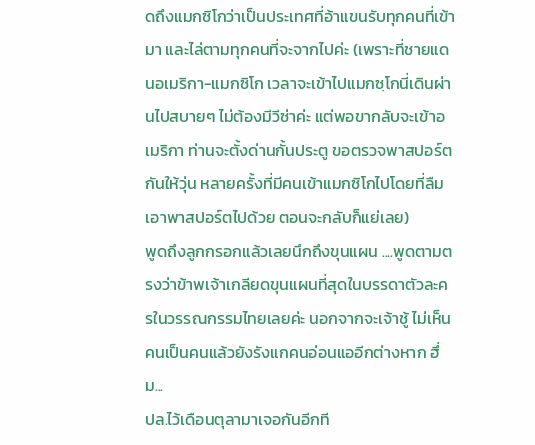ดถึงแมกซิโกว่าเป็นประเทศที่อ้าแขนรับทุกคนที่เข้ามา และไล่ตามทุกคนที่จะจากไปค่ะ (เพราะที่ชายแดนอเมริกา-แมกซิโก เวลาจะเข้าไปแมกซฺโกนี่เดินผ่านไปสบายๆ ไม่ต้องมีวีซ่าค่ะ แต่พอขากลับจะเข้าอเมริกา ท่านจะตั้งด่านกั้นประตู ขอตรวจพาสปอร์ตกันให้วุ่น หลายครั้งที่มีคนเข้าแมกซิโกไปโดยที่ลืมเอาพาสปอร์ตไปด้วย ตอนจะกลับก็แย่เลย)
พูดถึงลูกกรอกแล้วเลยนึกถึงขุนแผน ....พูดตามตรงว่าข้าพเจ้าเกลียดขุนแผนที่สุดในบรรดาตัวละครในวรรณกรรมไทยเลยค่ะ นอกจากจะเจ้าชู้ ไม่เห็นคนเป็นคนแล้วยังรังแกคนอ่อนแออีกต่างหาก ฮึ่ม...
ปล.ไว้เดือนตุลามาเจอกันอีกที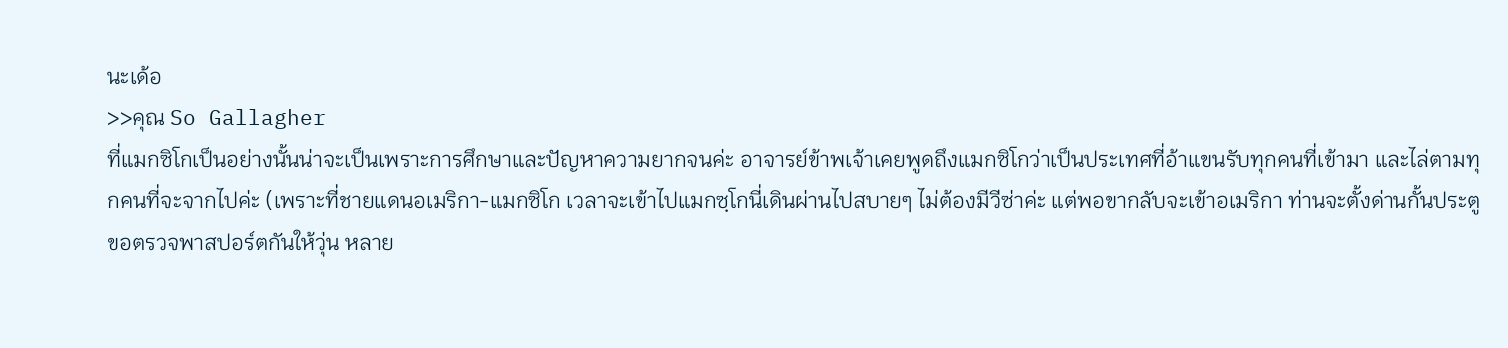นะเด้อ
>>คุณ So Gallagher
ที่แมกซิโกเป็นอย่างนั้นน่าจะเป็นเพราะการศึกษาและปัญหาความยากจนค่ะ อาจารย์ข้าพเจ้าเคยพูดถึงแมกซิโกว่าเป็นประเทศที่อ้าแขนรับทุกคนที่เข้ามา และไล่ตามทุกคนที่จะจากไปค่ะ (เพราะที่ชายแดนอเมริกา-แมกซิโก เวลาจะเข้าไปแมกซฺโกนี่เดินผ่านไปสบายๆ ไม่ต้องมีวีซ่าค่ะ แต่พอขากลับจะเข้าอเมริกา ท่านจะตั้งด่านกั้นประตู ขอตรวจพาสปอร์ตกันให้วุ่น หลาย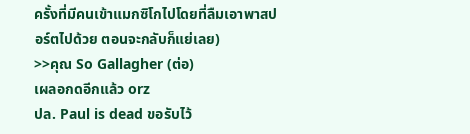ครั้งที่มีคนเข้าแมกซิโกไปโดยที่ลืมเอาพาสปอร์ตไปด้วย ตอนจะกลับก็แย่เลย)
>>คุณ So Gallagher (ต่อ)
เผลอกดอีกแล้ว orz
ปล. Paul is dead ขอรับไว้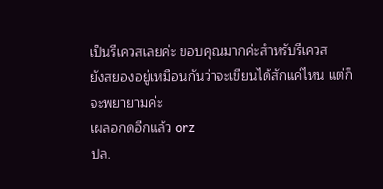เป็นรีเควสเลยค่ะ ขอบคุณมากค่ะสำหรับรีเควส
ยังสยองอยู่เหมือนกันว่าจะเขียนได้สักแค่ไหน แต่ก็จะพยายามค่ะ
เผลอกดอีกแล้ว orz
ปล.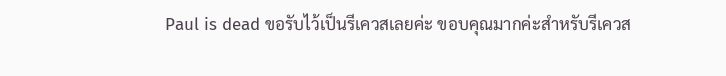Paul is dead ขอรับไว้เป็นรีเควสเลยค่ะ ขอบคุณมากค่ะสำหรับรีเควส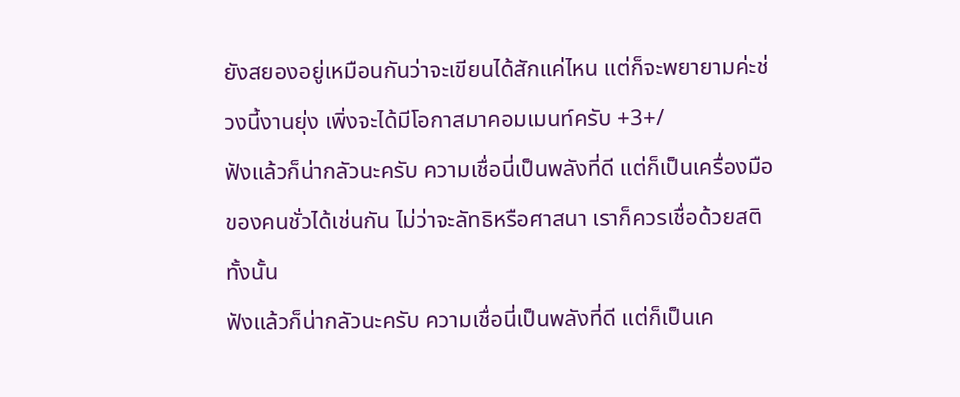ยังสยองอยู่เหมือนกันว่าจะเขียนได้สักแค่ไหน แต่ก็จะพยายามค่ะช่วงนี้งานยุ่ง เพิ่งจะได้มีโอกาสมาคอมเมนท์ครับ +3+/
ฟังแล้วก็น่ากลัวนะครับ ความเชื่อนี่เป็นพลังที่ดี แต่ก็เป็นเครื่องมือของคนชั่วได้เช่นกัน ไม่ว่าจะลัทธิหรือศาสนา เราก็ควรเชื่อด้วยสติทั้งนั้น
ฟังแล้วก็น่ากลัวนะครับ ความเชื่อนี่เป็นพลังที่ดี แต่ก็เป็นเค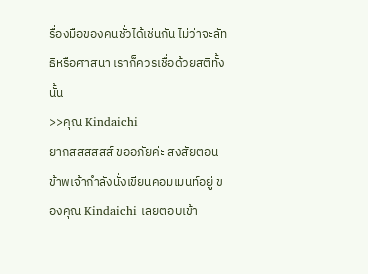รื่องมือของคนชั่วได้เช่นกัน ไม่ว่าจะลัทธิหรือศาสนา เราก็ควรเชื่อด้วยสติทั้งนั้น
>>คุณ Kindaichi
ยากสสสสสส์ ขออภัยค่ะ สงสัยตอนข้าพเจ้ากำลังนั่งเขียนคอมเมนท์อยู่ ของคุณ Kindaichi เลยตอบเข้า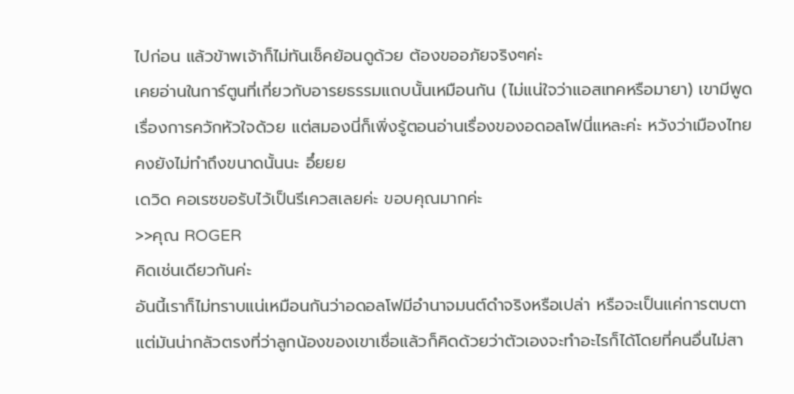ไปก่อน แล้วข้าพเจ้าก็ไม่ทันเช็คย้อนดูด้วย ต้องขออภัยจริงๆค่ะ
เคยอ่านในการ์ตูนที่เกี่ยวกับอารยธรรมแถบนั้นเหมือนกัน (ไม่แน่ใจว่าแอสเทคหรือมายา) เขามีพูดเรื่องการควักหัวใจด้วย แต่สมองนี่ก็เพิ่งรู้ตอนอ่านเรื่องของอดอลโฟนี่แหละค่ะ หวังว่าเมืองไทยคงยังไม่ทำถึงขนาดนั้นนะ อึ๋ยยย
เดวิด คอเรซขอรับไว้เป็นรีเควสเลยค่ะ ขอบคุณมากค่ะ
>>คุณ ROGER
คิดเช่นเดียวกันค่ะ
อันนี้เราก็ไม่ทราบแน่เหมือนกันว่าอดอลโฟมีอำนาจมนต์ดำจริงหรือเปล่า หรือจะเป็นแค่การตบตา แต่มันน่ากลัวตรงที่ว่าลูกน้องของเขาเชื่อแล้วก็คิดด้วยว่าตัวเองจะทำอะไรก็ได้โดยที่คนอื่นไม่สา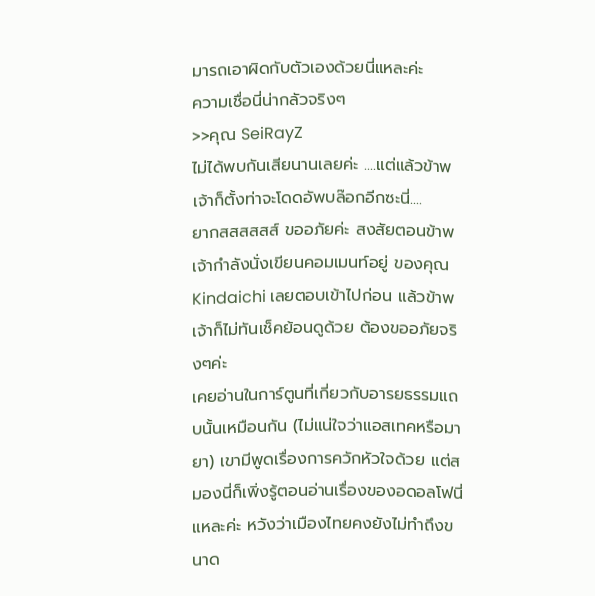มารถเอาผิดกับตัวเองด้วยนี่แหละค่ะ
ความเชื่อนี่น่ากลัวจริงๆ
>>คุณ SeiRayZ
ไม่ได้พบกันเสียนานเลยค่ะ ....แต่แล้วข้าพเจ้าก็ตั้งท่าจะโดดอัพบล๊อกอีกซะนี่....
ยากสสสสสส์ ขออภัยค่ะ สงสัยตอนข้าพเจ้ากำลังนั่งเขียนคอมเมนท์อยู่ ของคุณ Kindaichi เลยตอบเข้าไปก่อน แล้วข้าพเจ้าก็ไม่ทันเช็คย้อนดูด้วย ต้องขออภัยจริงๆค่ะ
เคยอ่านในการ์ตูนที่เกี่ยวกับอารยธรรมแถบนั้นเหมือนกัน (ไม่แน่ใจว่าแอสเทคหรือมายา) เขามีพูดเรื่องการควักหัวใจด้วย แต่สมองนี่ก็เพิ่งรู้ตอนอ่านเรื่องของอดอลโฟนี่แหละค่ะ หวังว่าเมืองไทยคงยังไม่ทำถึงขนาด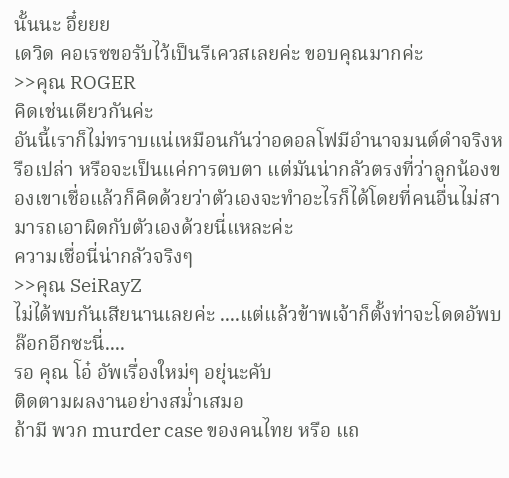นั้นนะ อึ๋ยยย
เดวิด คอเรซขอรับไว้เป็นรีเควสเลยค่ะ ขอบคุณมากค่ะ
>>คุณ ROGER
คิดเช่นเดียวกันค่ะ
อันนี้เราก็ไม่ทราบแน่เหมือนกันว่าอดอลโฟมีอำนาจมนต์ดำจริงหรือเปล่า หรือจะเป็นแค่การตบตา แต่มันน่ากลัวตรงที่ว่าลูกน้องของเขาเชื่อแล้วก็คิดด้วยว่าตัวเองจะทำอะไรก็ได้โดยที่คนอื่นไม่สามารถเอาผิดกับตัวเองด้วยนี่แหละค่ะ
ความเชื่อนี่น่ากลัวจริงๆ
>>คุณ SeiRayZ
ไม่ได้พบกันเสียนานเลยค่ะ ....แต่แล้วข้าพเจ้าก็ตั้งท่าจะโดดอัพบล๊อกอีกซะนี่....
รอ คุณ โอ๋ อัพเรื่องใหม่ๆ อยุ่นะคับ
ติดตามผลงานอย่างสม่ำเสมอ
ถ้ามี พวก murder case ของคนไทย หรือ แถ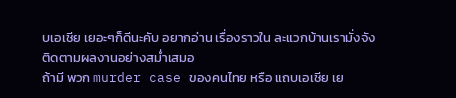บเอเชีย เยอะๆก็ดีนะคับ อยากอ่าน เรื่องราวใน ละแวกบ้านเรามั่งจัง
ติดตามผลงานอย่างสม่ำเสมอ
ถ้ามี พวก murder case ของคนไทย หรือ แถบเอเชีย เย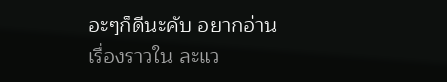อะๆก็ดีนะคับ อยากอ่าน เรื่องราวใน ละแว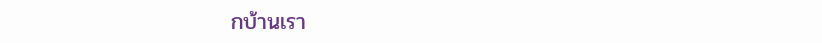กบ้านเรา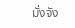มั่งจัง